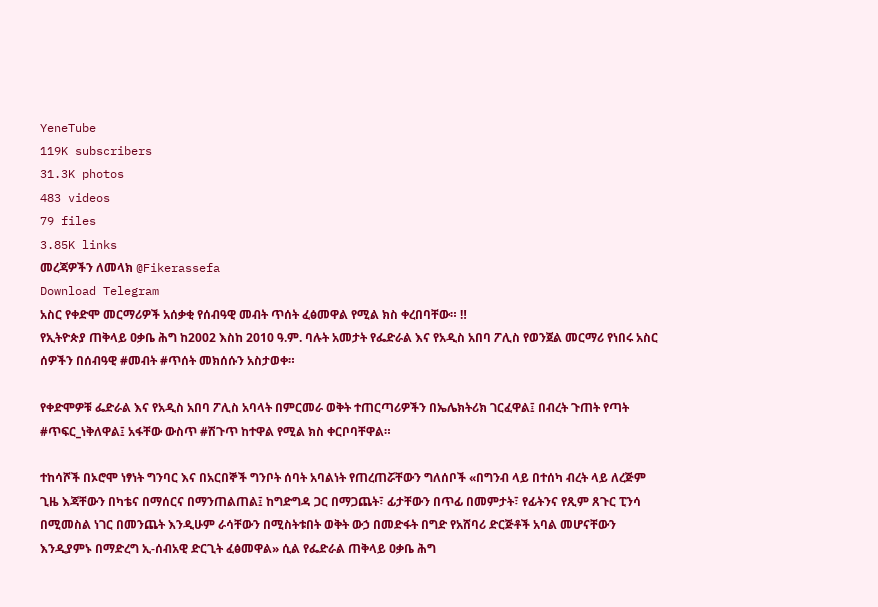YeneTube
119K subscribers
31.3K photos
483 videos
79 files
3.85K links
መረጃዎችን ለመላክ @Fikerassefa
Download Telegram
አስር የቀድሞ መርማሪዎች አሰቃቂ የሰብዓዊ መብት ጥሰት ፈፅመዋል የሚል ክስ ቀረበባቸው። ‼
የኢትዮጵያ ጠቅላይ ዐቃቤ ሕግ ከ2002 እስከ 2010 ዓ.ም. ባሉት አመታት የፌድራል እና የአዲስ አበባ ፖሊስ የወንጀል መርማሪ የነበሩ አስር ሰዎችን በሰብዓዊ #መብት #ጥሰት መክሰሱን አስታወቀ።

የቀድሞዎቹ ፌድራል እና የአዲስ አበባ ፖሊስ አባላት በምርመራ ወቅት ተጠርጣሪዎችን በኤሌክትሪክ ገርፈዋል፤ በብረት ጉጠት የጣት #ጥፍር_ነቅለዋል፤ አፋቸው ውስጥ #ሽጉጥ ከተዋል የሚል ክስ ቀርቦባቸዋል።

ተከሳሾች በኦሮሞ ነፃነት ግንባር እና በአርበኞች ግንቦት ሰባት አባልነት የጠረጠሯቸውን ግለሰቦች «በግንብ ላይ በተሰካ ብረት ላይ ለረጅም ጊዜ እጃቸውን በካቴና በማሰርና በማንጠልጠል፤ ከግድግዳ ጋር በማጋጨት፣ ፊታቸውን በጥፊ በመምታት፣ የፊትንና የጺም ጸጉር ፒንሳ በሚመስል ነገር በመንጨት እንዲሁም ራሳቸውን በሚስትቱበት ወቅት ውኃ በመድፋት በግድ የአሸባሪ ድርጅቶች አባል መሆናቸውን እንዲያምኑ በማድረግ ኢ-ሰብአዊ ድርጊት ፈፅመዋል» ሲል የፌድራል ጠቅላይ ዐቃቤ ሕግ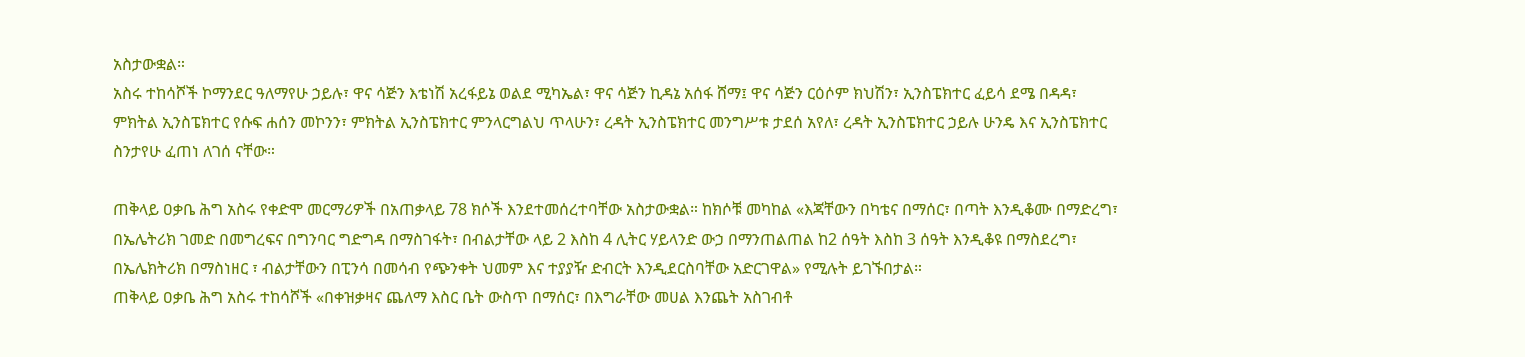አስታውቋል።
አስሩ ተከሳሾች ኮማንደር ዓለማየሁ ኃይሉ፣ ዋና ሳጅን እቴነሽ አረፋይኔ ወልደ ሚካኤል፣ ዋና ሳጅን ኪዳኔ አሰፋ ሸማ፤ ዋና ሳጅን ርዕሶም ክህሽን፣ ኢንስፔክተር ፈይሳ ደሜ በዳዳ፣ ምክትል ኢንስፔክተር የሱፍ ሐሰን መኮንን፣ ምክትል ኢንስፔክተር ምንላርግልህ ጥላሁን፣ ረዳት ኢንስፔክተር መንግሥቱ ታደሰ አየለ፣ ረዳት ኢንስፔክተር ኃይሉ ሁንዴ እና ኢንስፔክተር ስንታየሁ ፈጠነ ለገሰ ናቸው።

ጠቅላይ ዐቃቤ ሕግ አስሩ የቀድሞ መርማሪዎች በአጠቃላይ 78 ክሶች እንደተመሰረተባቸው አስታውቋል። ከክሶቹ መካከል «እጃቸውን በካቴና በማሰር፣ በጣት እንዲቆሙ በማድረግ፣ በኤሌትሪክ ገመድ በመግረፍና በግንባር ግድግዳ በማስገፋት፣ በብልታቸው ላይ 2 እስከ 4 ሊትር ሃይላንድ ውኃ በማንጠልጠል ከ2 ሰዓት እስከ 3 ሰዓት እንዲቆዩ በማስደረግ፣ በኤሌክትሪክ በማስነዘር ፣ ብልታቸውን በፒንሳ በመሳብ የጭንቀት ህመም እና ተያያዥ ድብርት እንዲደርስባቸው አድርገዋል» የሚሉት ይገኙበታል።
ጠቅላይ ዐቃቤ ሕግ አስሩ ተከሳሾች «በቀዝቃዛና ጨለማ እስር ቤት ውስጥ በማሰር፣ በእግራቸው መሀል እንጨት አስገብቶ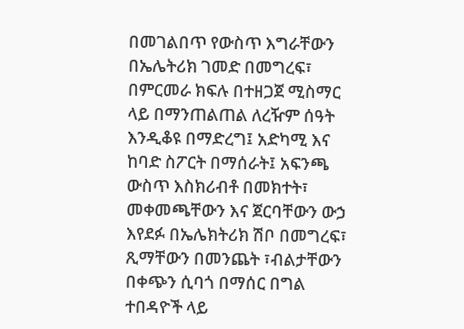በመገልበጥ የውስጥ እግራቸውን በኤሌትሪክ ገመድ በመግረፍ፣ በምርመራ ክፍሉ በተዘጋጀ ሚስማር ላይ በማንጠልጠል ለረዥም ሰዓት እንዲቆዩ በማድረግ፤ አድካሚ እና ከባድ ስፖርት በማሰራት፤ አፍንጫ ውስጥ እስክሪብቶ በመክተት፣ መቀመጫቸውን እና ጀርባቸውን ውኃ እየደፉ በኤሌክትሪክ ሽቦ በመግረፍ፣ ጺማቸውን በመንጨት ፣ብልታቸውን በቀጭን ሲባጎ በማሰር በግል ተበዳዮች ላይ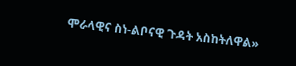ሞራላዊና ስነ-ልቦናዊ ጉዳት አስከትለዋል»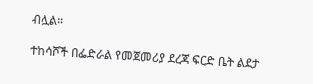ብሏል።

ተከሳሾች በፌድራል የመጀመሪያ ደረጃ ፍርድ ቤት ልደታ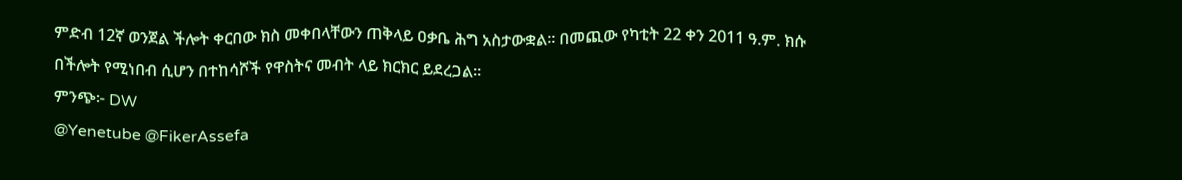ምድብ 12ኛ ወንጀል ችሎት ቀርበው ክስ መቀበላቸውን ጠቅላይ ዐቃቤ ሕግ አስታውቋል። በመጪው የካቲት 22 ቀን 2011 ዓ.ም. ክሱ በችሎት የሚነበብ ሲሆን በተከሳሾች የዋስትና መብት ላይ ክርክር ይደረጋል።
ምንጭ፦ DW
@Yenetube @FikerAssefa